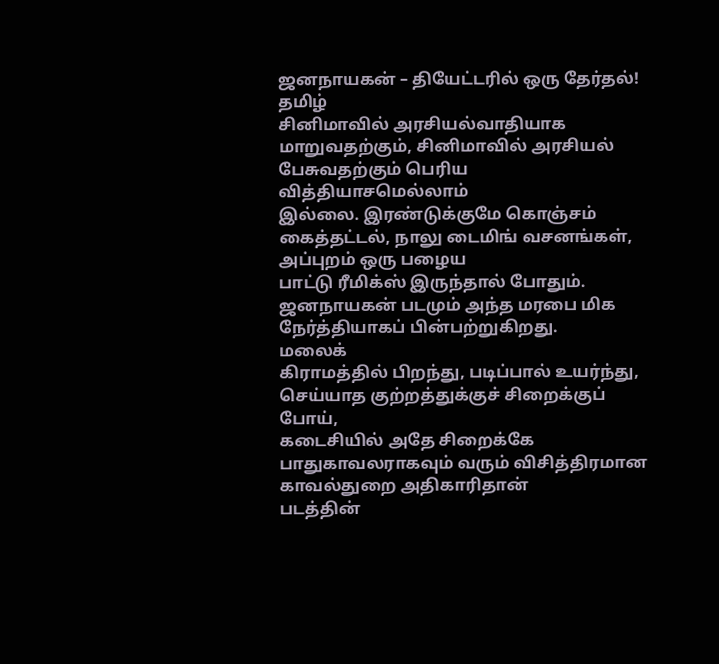ஜனநாயகன் – தியேட்டரில் ஒரு தேர்தல்!
தமிழ்
சினிமாவில் அரசியல்வாதியாக மாறுவதற்கும், சினிமாவில் அரசியல் பேசுவதற்கும் பெரிய வித்தியாசமெல்லாம்
இல்லை. இரண்டுக்குமே கொஞ்சம் கைத்தட்டல், நாலு டைமிங் வசனங்கள், அப்புறம் ஒரு பழைய
பாட்டு ரீமிக்ஸ் இருந்தால் போதும். ஜனநாயகன் படமும் அந்த மரபை மிக நேர்த்தியாகப் பின்பற்றுகிறது.
மலைக்
கிராமத்தில் பிறந்து, படிப்பால் உயர்ந்து, செய்யாத குற்றத்துக்குச் சிறைக்குப் போய்,
கடைசியில் அதே சிறைக்கே பாதுகாவலராகவும் வரும் விசித்திரமான காவல்துறை அதிகாரிதான்
படத்தின்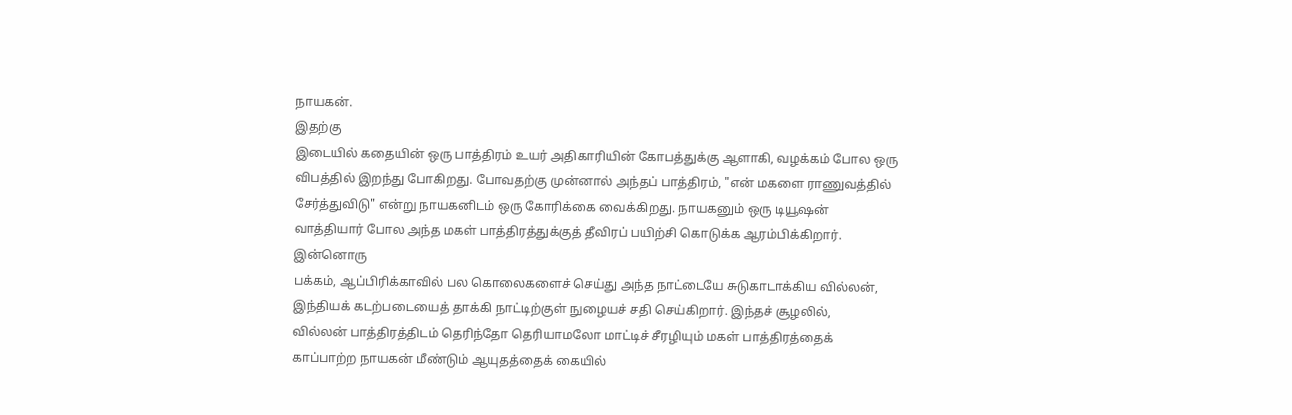நாயகன்.
இதற்கு
இடையில் கதையின் ஒரு பாத்திரம் உயர் அதிகாரியின் கோபத்துக்கு ஆளாகி, வழக்கம் போல ஒரு
விபத்தில் இறந்து போகிறது. போவதற்கு முன்னால் அந்தப் பாத்திரம், "என் மகளை ராணுவத்தில்
சேர்த்துவிடு" என்று நாயகனிடம் ஒரு கோரிக்கை வைக்கிறது. நாயகனும் ஒரு டியூஷன்
வாத்தியார் போல அந்த மகள் பாத்திரத்துக்குத் தீவிரப் பயிற்சி கொடுக்க ஆரம்பிக்கிறார்.
இன்னொரு
பக்கம், ஆப்பிரிக்காவில் பல கொலைகளைச் செய்து அந்த நாட்டையே சுடுகாடாக்கிய வில்லன்,
இந்தியக் கடற்படையைத் தாக்கி நாட்டிற்குள் நுழையச் சதி செய்கிறார். இந்தச் சூழலில்,
வில்லன் பாத்திரத்திடம் தெரிந்தோ தெரியாமலோ மாட்டிச் சீரழியும் மகள் பாத்திரத்தைக்
காப்பாற்ற நாயகன் மீண்டும் ஆயுதத்தைக் கையில்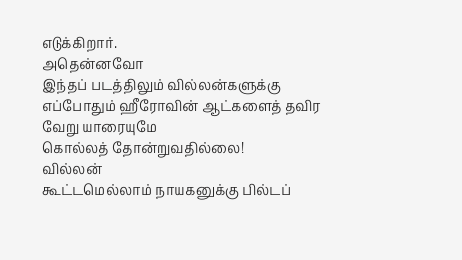எடுக்கிறார்.
அதென்னவோ
இந்தப் படத்திலும் வில்லன்களுக்கு எப்போதும் ஹீரோவின் ஆட்களைத் தவிர வேறு யாரையுமே
கொல்லத் தோன்றுவதில்லை!
வில்லன்
கூட்டமெல்லாம் நாயகனுக்கு பில்டப்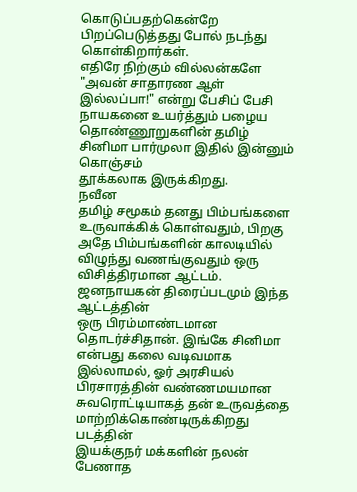கொடுப்பதற்கென்றே பிறப்பெடுத்தது போல் நடந்து கொள்கிறார்கள்.
எதிரே நிற்கும் வில்லன்களே "அவன் சாதாரண ஆள் இல்லப்பா!" என்று பேசிப் பேசி
நாயகனை உயர்த்தும் பழைய தொண்ணூறுகளின் தமிழ் சினிமா பார்முலா இதில் இன்னும் கொஞ்சம்
தூக்கலாக இருக்கிறது.
நவீன
தமிழ் சமூகம் தனது பிம்பங்களை உருவாக்கிக் கொள்வதும், பிறகு அதே பிம்பங்களின் காலடியில்
விழுந்து வணங்குவதும் ஒரு விசித்திரமான ஆட்டம். ஜனநாயகன் திரைப்படமும் இந்த ஆட்டத்தின்
ஒரு பிரம்மாண்டமான தொடர்ச்சிதான். இங்கே சினிமா என்பது கலை வடிவமாக இல்லாமல், ஓர் அரசியல்
பிரசாரத்தின் வண்ணமயமான சுவரொட்டியாகத் தன் உருவத்தை மாற்றிக்கொண்டிருக்கிறது
படத்தின்
இயக்குநர் மக்களின் நலன் பேணாத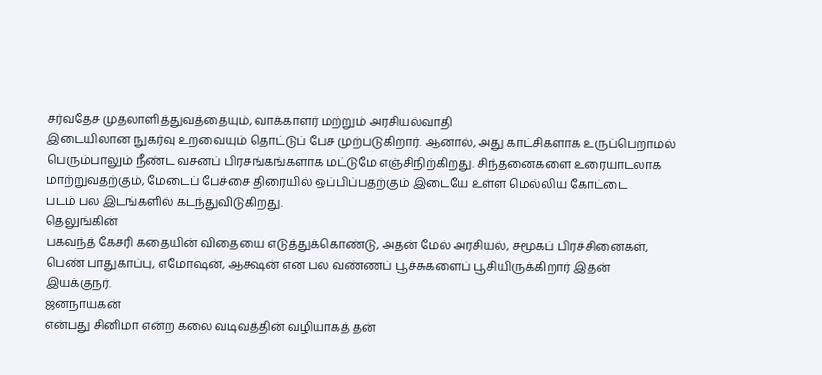சர்வதேச முதலாளித்துவத்தையும், வாக்காளர் மற்றும் அரசியல்வாதி
இடையிலான நுகர்வு உறவையும் தொட்டுப் பேச முற்படுகிறார். ஆனால், அது காட்சிகளாக உருப்பெறாமல்
பெரும்பாலும் நீண்ட வசனப் பிரசங்கங்களாக மட்டுமே எஞ்சிநிற்கிறது. சிந்தனைகளை உரையாடலாக
மாற்றுவதற்கும், மேடைப் பேச்சை திரையில் ஒப்பிப்பதற்கும் இடையே உள்ள மெல்லிய கோட்டை
படம் பல இடங்களில் கடந்துவிடுகிறது.
தெலுங்கின்
பகவந்த் கேசரி கதையின் விதையை எடுத்துக்கொண்டு, அதன் மேல் அரசியல், சமூகப் பிரச்சினைகள்,
பெண் பாதுகாப்பு, எமோஷன், ஆக்ஷன் என பல வண்ணப் பூச்சுகளைப் பூசியிருக்கிறார் இதன்
இயக்குநர்.
ஜனநாயகன்
என்பது சினிமா என்ற கலை வடிவத்தின் வழியாகத் தன்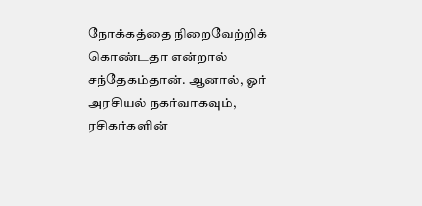நோக்கத்தை நிறைவேற்றிக் கொண்டதா என்றால்
சந்தேகம்தான். ஆனால், ஓர் அரசியல் நகர்வாகவும், ரசிகர்களின்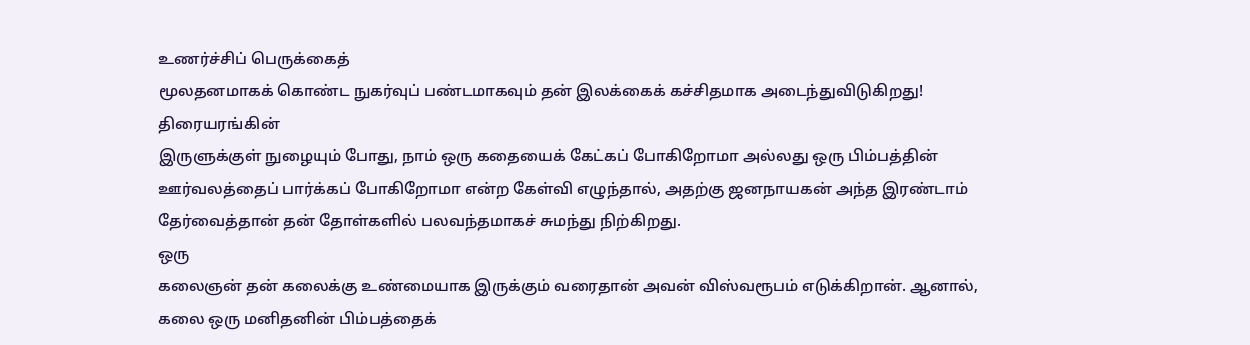உணர்ச்சிப் பெருக்கைத்
மூலதனமாகக் கொண்ட நுகர்வுப் பண்டமாகவும் தன் இலக்கைக் கச்சிதமாக அடைந்துவிடுகிறது!
திரையரங்கின்
இருளுக்குள் நுழையும் போது, நாம் ஒரு கதையைக் கேட்கப் போகிறோமா அல்லது ஒரு பிம்பத்தின்
ஊர்வலத்தைப் பார்க்கப் போகிறோமா என்ற கேள்வி எழுந்தால், அதற்கு ஜனநாயகன் அந்த இரண்டாம்
தேர்வைத்தான் தன் தோள்களில் பலவந்தமாகச் சுமந்து நிற்கிறது.
ஒரு
கலைஞன் தன் கலைக்கு உண்மையாக இருக்கும் வரைதான் அவன் விஸ்வரூபம் எடுக்கிறான். ஆனால்,
கலை ஒரு மனிதனின் பிம்பத்தைக்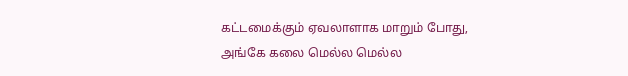கட்டமைக்கும் ஏவலாளாக மாறும் போது, அங்கே கலை மெல்ல மெல்ல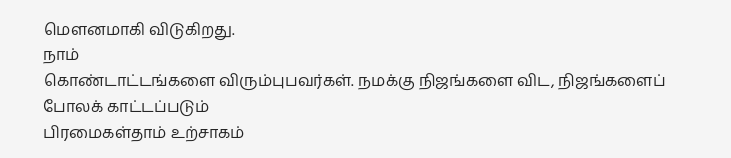மௌனமாகி விடுகிறது.
நாம்
கொண்டாட்டங்களை விரும்புபவர்கள். நமக்கு நிஜங்களை விட, நிஜங்களைப் போலக் காட்டப்படும்
பிரமைகள்தாம் உற்சாகம்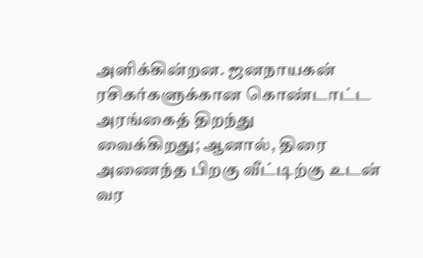அளிக்கின்றன. ஜனநாயகன் ரசிகர்களுக்கான கொண்டாட்ட அரங்கைத் திறந்து
வைக்கிறது; ஆனால், திரை அணைந்த பிறகு வீட்டிற்கு உடன் வர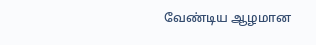வேண்டிய ஆழமான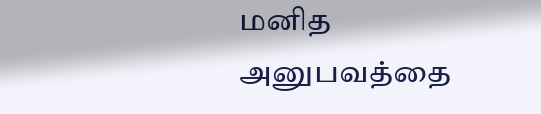மனித அனுபவத்தை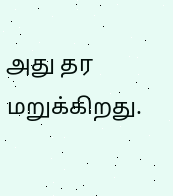அது தர மறுக்கிறது.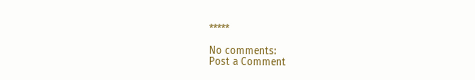*****

No comments:
Post a Comment